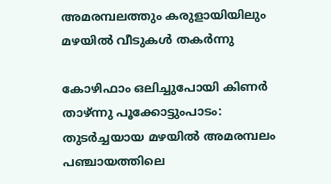അമരമ്പലത്തും കരുളായിയിലും മഴയില്‍ വീടുകള്‍ തകര്‍ന്നു

കോഴിഫാം ഒലിച്ചുപോയി കിണര്‍ താഴ്ന്നു പൂക്കോട്ടുംപാടം: തുടര്‍ച്ചയായ മഴയില്‍ അമരമ്പലം പഞ്ചായത്തിലെ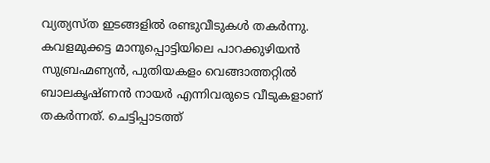വ്യത്യസ്ത ഇടങ്ങളില്‍ രണ്ടുവീടുകള്‍ തകര്‍ന്നു. കവളമുക്കട്ട മാനുപ്പൊട്ടിയിലെ പാറക്കുഴിയന്‍ സുബ്രഹ്മണ്യന്‍, പുതിയകളം വെങ്ങാത്തറ്റില്‍ ബാലകൃഷ്ണന്‍ നായര്‍ എന്നിവരുടെ വീടുകളാണ് തകര്‍ന്നത്. ചെട്ടിപ്പാടത്ത്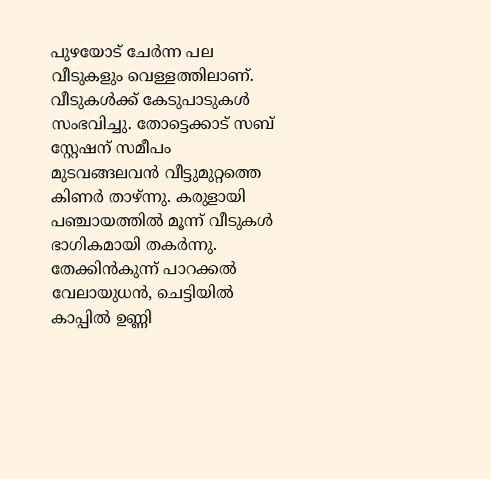പുഴയോട് ചേര്‍ന്ന പല വീടുകളും വെള്ളത്തിലാണ്. വീടുകള്‍ക്ക് കേടുപാടുകള്‍ സംഭവിച്ചു. തോട്ടെക്കാട് സബ് സ്റ്റേഷന് സമീപം മുടവങ്ങലവന്‍ വീട്ടുമുറ്റത്തെ കിണര്‍ താഴ്ന്നു. കരുളായി പഞ്ചായത്തില്‍ മൂന്ന് വീടുകള്‍ ഭാഗികമായി തകര്‍ന്നു. തേക്കിന്‍കുന്ന് പാറക്കൽ വേലായുധൻ, ചെട്ടിയില്‍ കാപ്പിൽ ഉണ്ണി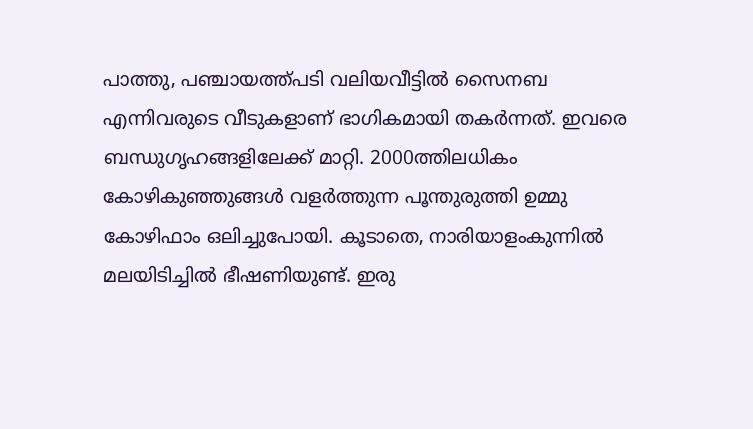പാത്തു, പഞ്ചായത്ത്‌പടി വലിയവീട്ടില്‍ സൈനബ എന്നിവരുടെ വീടുകളാണ് ഭാഗികമായി തകര്‍ന്നത്. ഇവരെ ബന്ധുഗൃഹങ്ങളിലേക്ക് മാറ്റി. 2000ത്തിലധികം കോഴികുഞ്ഞുങ്ങള്‍ വളർത്തുന്ന പൂന്തുരുത്തി ഉമ്മു കോഴിഫാം ഒലിച്ചുപോയി. കൂടാതെ, നാരിയാളംകുന്നില്‍ മലയിടിച്ചില്‍ ഭീഷണിയുണ്ട്. ഇരു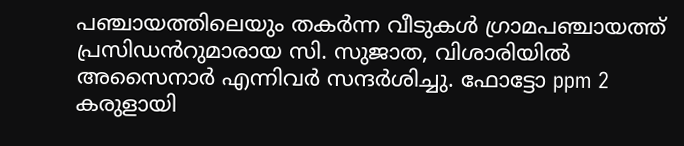പഞ്ചായത്തിലെയും തകര്‍ന്ന വീടുകള്‍ ഗ്രാമപഞ്ചായത്ത് പ്രസിഡൻറുമാരായ സി. സുജാത, വിശാരിയില്‍ അസൈനാര്‍ എന്നിവര്‍ സന്ദര്‍ശിച്ചു. ഫോട്ടോ ppm 2 കരുളായി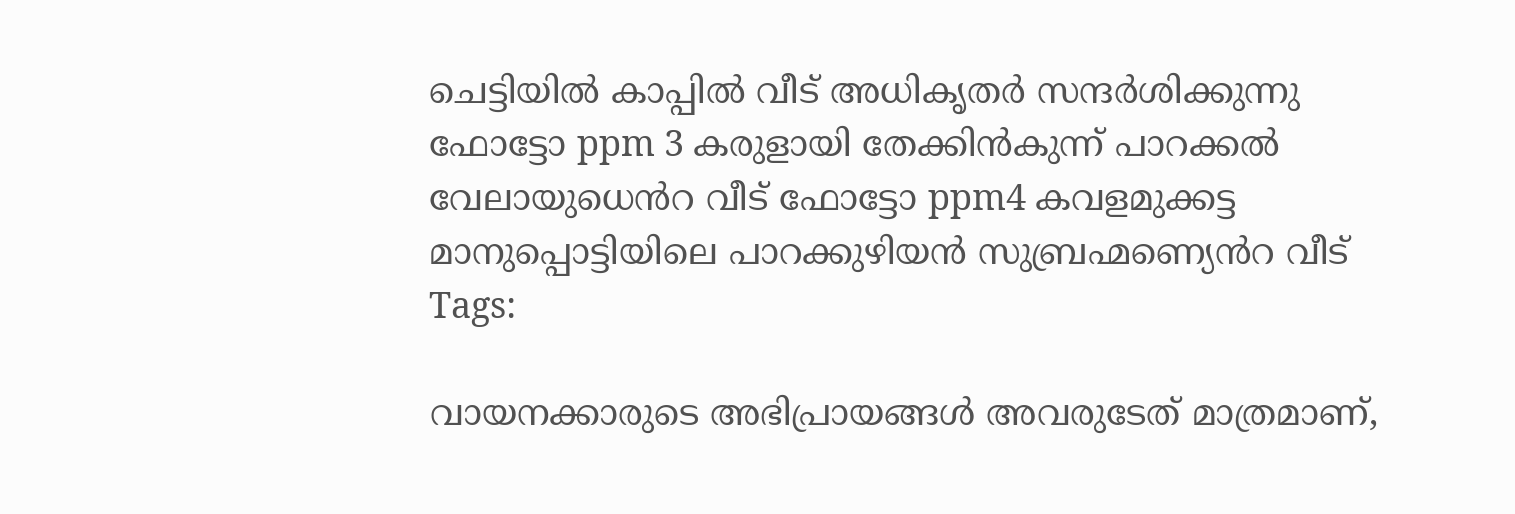ചെട്ടിയില്‍ കാപ്പിൽ വീട് അധികൃതര്‍ സന്ദര്‍ശിക്കുന്നു ഫോട്ടോ ppm 3 കരുളായി തേക്കിന്‍കുന്ന് പാറക്കൽ വേലായുധെൻറ വീട് ഫോട്ടോ ppm4 കവളമുക്കട്ട മാനുപ്പൊട്ടിയിലെ പാറക്കുഴിയന്‍ സുബ്രഹ്മണ്യെൻറ വീട്
Tags:

വായനക്കാരുടെ അഭിപ്രായങ്ങള്‍ അവരുടേത് മാത്രമാണ്,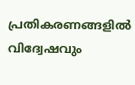പ്രതികരണങ്ങളിൽ വിദ്വേഷവും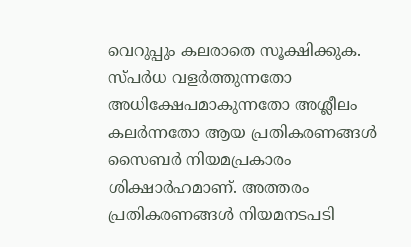വെറുപ്പും കലരാതെ സൂക്ഷിക്കുക. സ്പർധ വളർത്തുന്നതോ അധിക്ഷേപമാകുന്നതോ അശ്ലീലം കലർന്നതോ ആയ പ്രതികരണങ്ങൾ സൈബർ നിയമപ്രകാരം ശിക്ഷാർഹമാണ്. അത്തരം പ്രതികരണങ്ങൾ നിയമനടപടി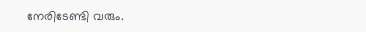നേരിടേണ്ടി വരും.